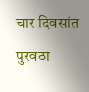चार दिवसांत पुरवठा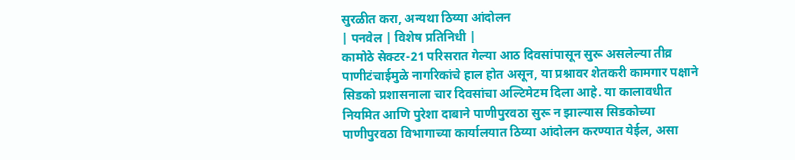सुरळीत करा, अन्यथा ठिय्या आंदोलन
| पनवेल | विशेष प्रतिनिधी |
कामोठे सेक्टर-21 परिसरात गेल्या आठ दिवसांपासून सुरू असलेल्या तीव्र पाणीटंचाईमुळे नागरिकांचे हाल होत असून, या प्रश्नावर शेतकरी कामगार पक्षाने सिडको प्रशासनाला चार दिवसांचा अल्टिमेटम दिला आहे. या कालावधीत नियमित आणि पुरेशा दाबाने पाणीपुरवठा सुरू न झाल्यास सिडकोच्या पाणीपुरवठा विभागाच्या कार्यालयात ठिय्या आंदोलन करण्यात येईल, असा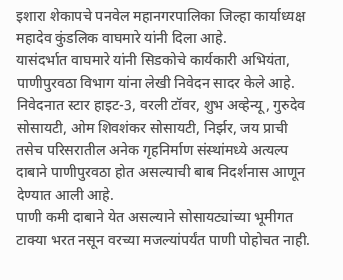इशारा शेकापचे पनवेल महानगरपालिका जिल्हा कार्याध्यक्ष महादेव कुंडलिक वाघमारे यांनी दिला आहे.
यासंदर्भात वाघमारे यांनी सिडकोचे कार्यकारी अभियंता, पाणीपुरवठा विभाग यांना लेखी निवेदन सादर केले आहे. निवेदनात स्टार हाइट-3, वरली टॉवर, शुभ अव्हेन्यू, गुरुदेव सोसायटी, ओम शिवशंकर सोसायटी, निर्झर, जय प्राची तसेच परिसरातील अनेक गृहनिर्माण संस्थांमध्ये अत्यल्प दाबाने पाणीपुरवठा होत असल्याची बाब निदर्शनास आणून देण्यात आली आहे.
पाणी कमी दाबाने येत असल्याने सोसायट्यांच्या भूमीगत टाक्या भरत नसून वरच्या मजल्यांपर्यंत पाणी पोहोचत नाही.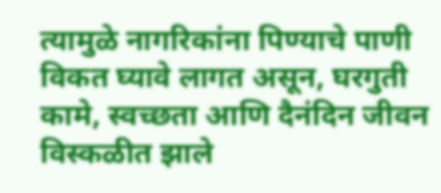त्यामुळे नागरिकांना पिण्याचे पाणी विकत घ्यावे लागत असून, घरगुती कामे, स्वच्छता आणि दैनंदिन जीवन विस्कळीत झाले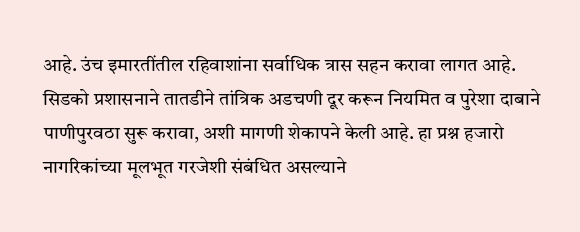आहे. उंच इमारतींतील रहिवाशांना सर्वाधिक त्रास सहन करावा लागत आहे.
सिडको प्रशासनाने तातडीने तांत्रिक अडचणी दूर करून नियमित व पुरेशा दाबाने पाणीपुरवठा सुरू करावा, अशी मागणी शेकापने केली आहे. हा प्रश्न हजारो नागरिकांच्या मूलभूत गरजेशी संबंधित असल्याने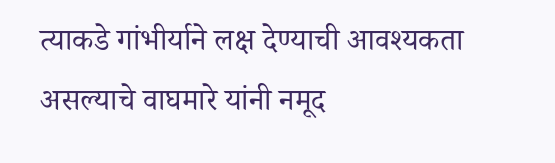त्याकडे गांभीर्याने लक्ष देण्याची आवश्यकता असल्याचे वाघमारे यांनी नमूद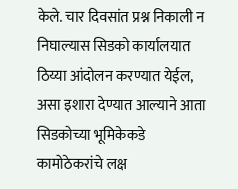केले. चार दिवसांत प्रश्न निकाली न निघाल्यास सिडको कार्यालयात ठिय्या आंदोलन करण्यात येईल, असा इशारा देण्यात आल्याने आता सिडकोच्या भूमिकेकडे कामोठेकरांचे लक्ष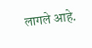लागले आहे.